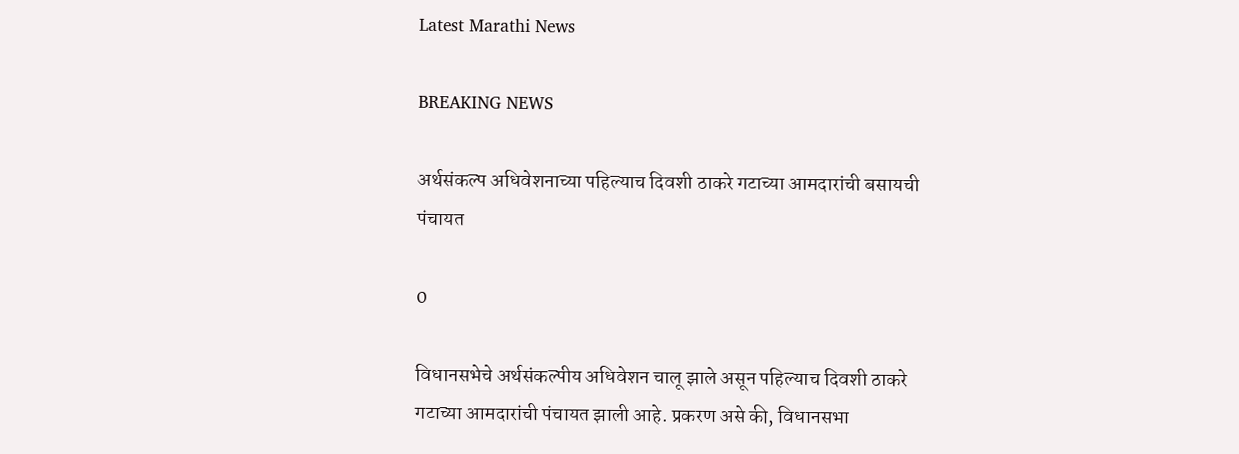Latest Marathi News

BREAKING NEWS

अर्थसंकल्प अधिवेशनाच्या पहिल्याच दिवशी ठाकरे गटाच्या आमदारांची बसायची पंचायत

0

विधानसभेचे अर्थसंकल्पीय अधिवेशन चालू झाले असून पहिल्याच दिवशी ठाकरे गटाच्या आमदारांची पंचायत झाली आहे. प्रकरण असे की, विधानसभा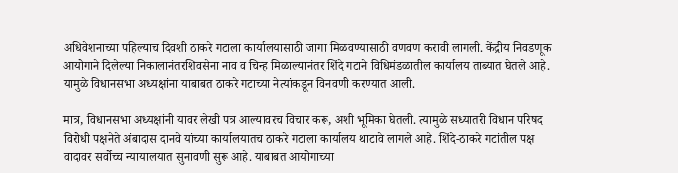अधिवेशनाच्या पहिल्याच दिवशी ठाकरे गटाला कार्यालयासाठी जागा मिळवण्यासाठी वणवण करावी लागली. केंद्रीय निवडणूक आयोगाने दिलेल्या निकालानंतरशिवसेना नाव व चिन्ह मिळाल्यानंतर शिंदे गटाने विधिमंडळातील कार्यालय ताब्यात घेतले आहे. यामुळे विधानसभा अध्यक्षांना याबाबत ठाकरे गटाच्या नेत्यांकडून विनवणी करण्यात आली.

मात्र, विधानसभा अध्यक्षांनी यावर लेखी पत्र आल्यावरच विचार करू, अशी भूमिका घेतली. त्यामुळे सध्यातरी विधान परिषद विरोधी पक्षनेते अंबादास दानवे यांच्या कार्यालयातच ठाकरे गटाला कार्यालय थाटावे लागले आहे. शिंदे-ठाकरे गटांतील पक्ष वादावर सर्वोच्च न्यायालयात सुनावणी सुरू आहे. याबाबत आयोगाच्या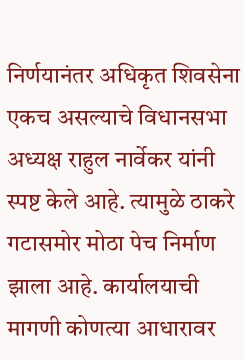निर्णयानंतर अधिकृत शिवसेना एकच असल्याचे विधानसभा अध्यक्ष राहुल नार्वेकर यांनी स्पष्ट केले आहे. त्यामुळे ठाकरे गटासमोर मोठा पेच निर्माण झाला आहे. कार्यालयाची मागणी कोणत्या आधारावर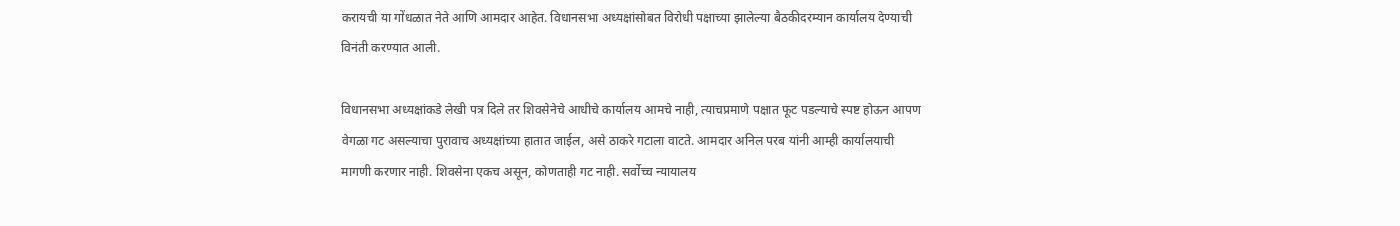करायची या गोंधळात नेते आणि आमदार आहेत. विधानसभा अध्यक्षांसोबत विरोधी पक्षाच्या झालेल्या बैठकीदरम्यान कार्यालय देण्याची विनंती करण्यात आली.

विधानसभा अध्यक्षांकडे लेखी पत्र दिले तर शिवसेनेचे आधीचे कार्यालय आमचे नाही, त्याचप्रमाणे पक्षात फूट पडल्याचे स्पष्ट होऊन आपण वेगळा गट असल्याचा पुरावाच अध्यक्षांच्या हातात जाईल, असे ठाकरे गटाला वाटते. आमदार अनिल परब यांनी आम्ही कार्यालयाची मागणी करणार नाही. शिवसेना एकच असून, कोणताही गट नाही. सर्वोच्च न्यायालय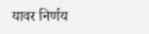यावर निर्णय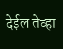देईल तेव्हा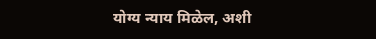योग्य न्याय मिळेल, अशी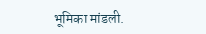भूमिका मांडली.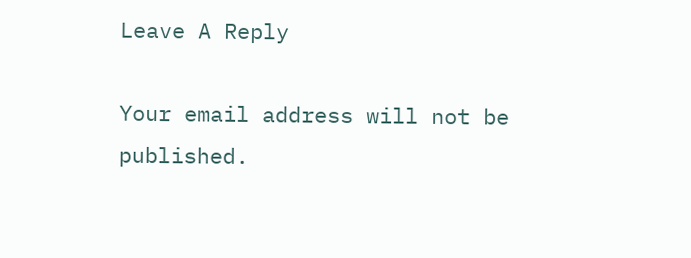Leave A Reply

Your email address will not be published.